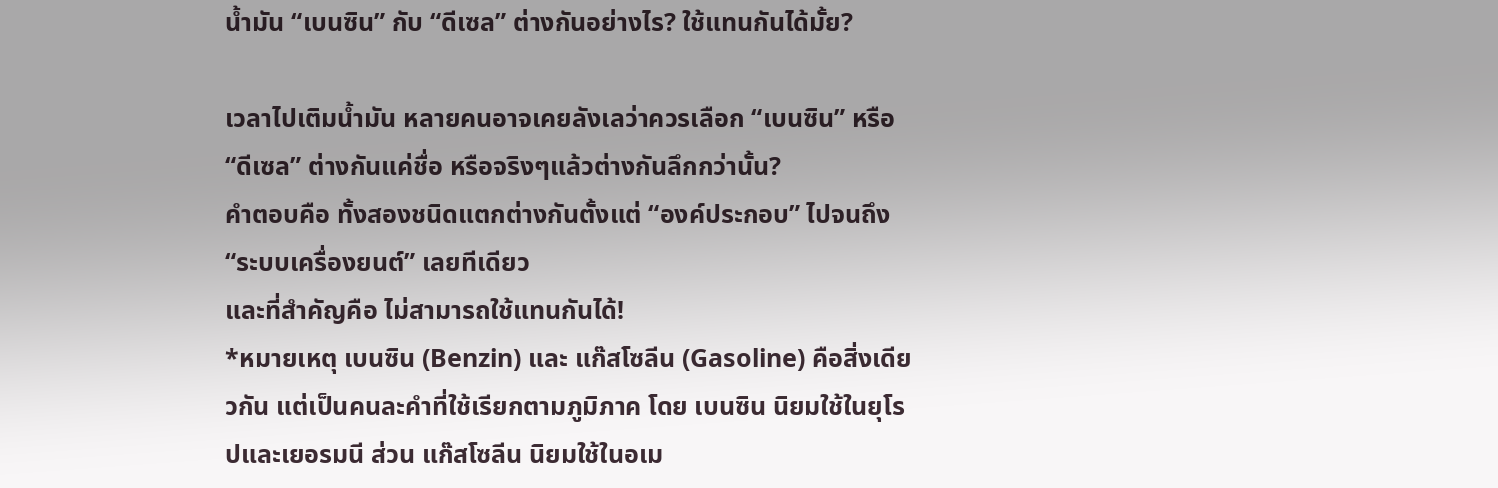น้ำมัน “เบนซิน” กับ “ดีเซล” ต่างกันอย่างไร? ใช้แทนกันได้มั้ย?

เวลาไปเติมน้ำมัน หลายคนอาจเคยลังเลว่าควรเลือก “เบนซิน” หรือ “ดีเซล” ต่างกันแค่ชื่อ หรือจริงๆแล้วต่างกันลึกกว่านั้น?
คำตอบคือ ทั้งสองชนิดแตกต่างกันตั้งแต่ “องค์ประกอบ” ไปจนถึง “ระบบเครื่องยนต์” เลยทีเดียว
และที่สำคัญคือ ไม่สามารถใช้แทนกันได้!
*หมายเหตุ เบนซิน (Benzin) และ แก๊สโซลีน (Gasoline) คือสิ่งเดียวกัน แต่เป็นคนละคำที่ใช้เรียกตามภูมิภาค โดย เบนซิน นิยมใช้ในยุโรปและเยอรมนี ส่วน แก๊สโซลีน นิยมใช้ในอเม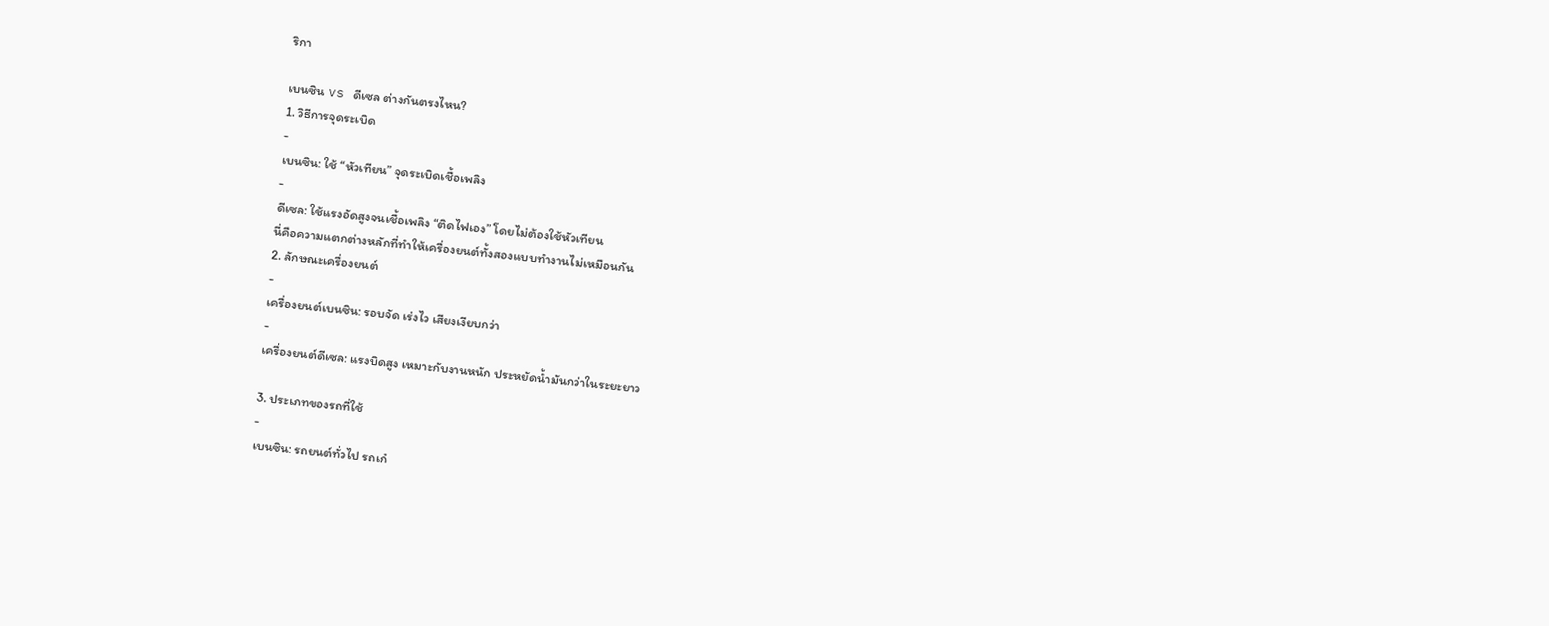ริกา

เบนซิน vs ดีเซล ต่างกันตรงไหน?
1. วิธีการจุดระเบิด
-
เบนซิน: ใช้ “หัวเทียน” จุดระเบิดเชื้อเพลิง
-
ดีเซล: ใช้แรงอัดสูงจนเชื้อเพลิง “ติดไฟเอง” โดยไม่ต้องใช้หัวเทียน
นี่คือความแตกต่างหลักที่ทำให้เครื่องยนต์ทั้งสองแบบทำงานไม่เหมือนกัน
2. ลักษณะเครื่องยนต์
-
เครื่องยนต์เบนซิน: รอบจัด เร่งไว เสียงเงียบกว่า
-
เครื่องยนต์ดีเซล: แรงบิดสูง เหมาะกับงานหนัก ประหยัดน้ำมันกว่าในระยะยาว

3. ประเภทของรถที่ใช้
-
เบนซิน: รถยนต์ทั่วไป รถเก๋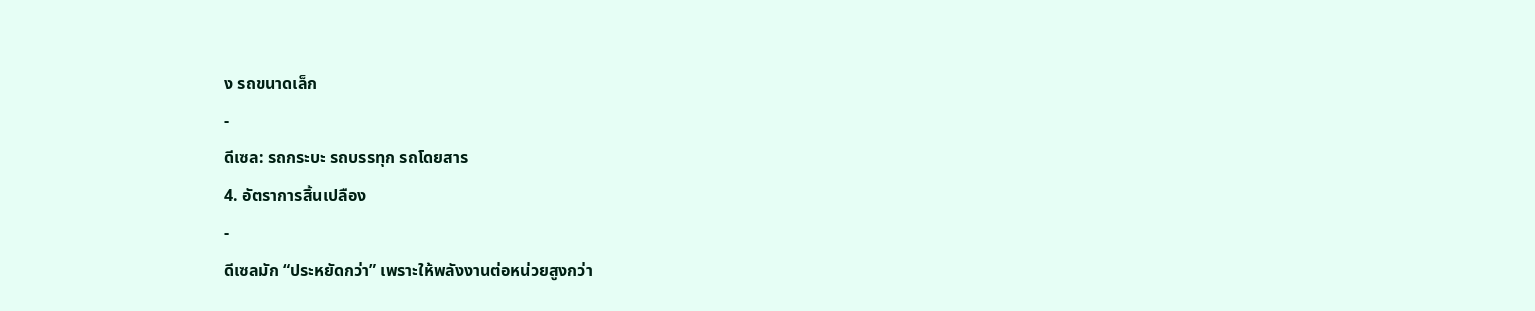ง รถขนาดเล็ก
-
ดีเซล: รถกระบะ รถบรรทุก รถโดยสาร
4. อัตราการสิ้นเปลือง
-
ดีเซลมัก “ประหยัดกว่า” เพราะให้พลังงานต่อหน่วยสูงกว่า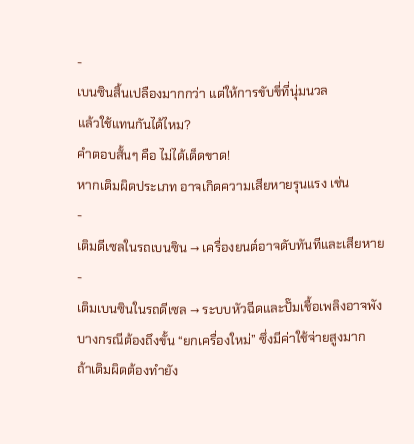-
เบนซินสิ้นเปลืองมากกว่า แต่ให้การขับขี่ที่นุ่มนวล
แล้วใช้แทนกันได้ไหม?
คำตอบสั้นๆ คือ ไม่ได้เด็ดขาด!
หากเติมผิดประเภท อาจเกิดความเสียหายรุนแรง เช่น
-
เติมดีเซลในรถเบนซิน → เครื่องยนต์อาจดับทันทีและเสียหาย
-
เติมเบนซินในรถดีเซล → ระบบหัวฉีดและปั๊มเชื้อเพลิงอาจพัง
บางกรณีต้องถึงขั้น “ยกเครื่องใหม่” ซึ่งมีค่าใช้จ่ายสูงมาก
ถ้าเติมผิดต้องทำยัง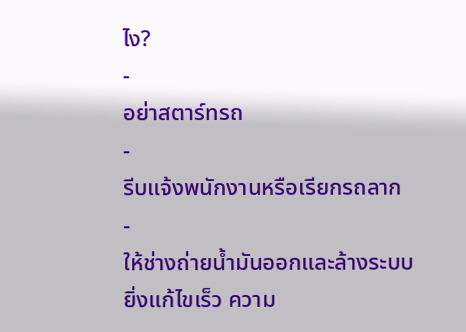ไง?
-
อย่าสตาร์ทรถ
-
รีบแจ้งพนักงานหรือเรียกรถลาก
-
ให้ช่างถ่ายน้ำมันออกและล้างระบบ
ยิ่งแก้ไขเร็ว ความ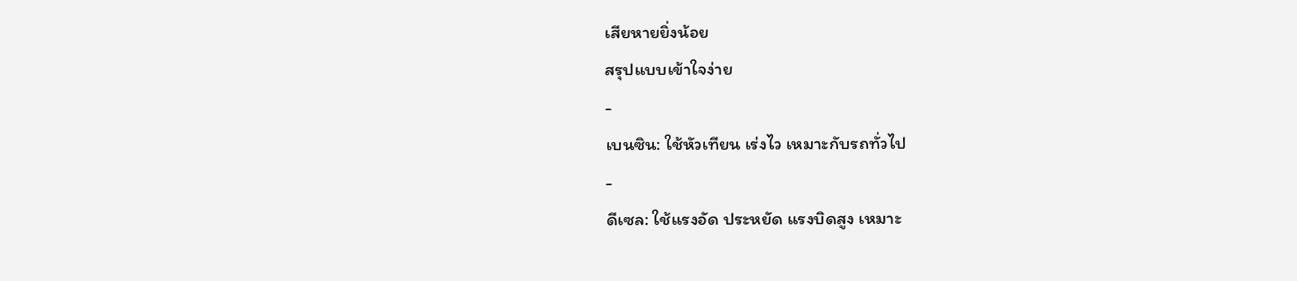เสียหายยิ่งน้อย
สรุปแบบเข้าใจง่าย
-
เบนซิน: ใช้หัวเทียน เร่งไว เหมาะกับรถทั่วไป
-
ดีเซล: ใช้แรงอัด ประหยัด แรงบิดสูง เหมาะ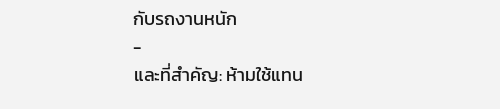กับรถงานหนัก
-
และที่สำคัญ: ห้ามใช้แทน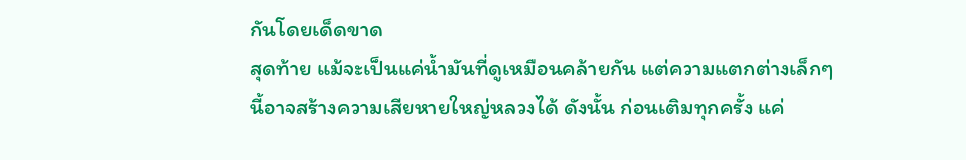กันโดยเด็ดขาด
สุดท้าย แม้จะเป็นแค่น้ำมันที่ดูเหมือนคล้ายกัน แต่ความแตกต่างเล็กๆนี้อาจสร้างความเสียหายใหญ่หลวงได้ ดังนั้น ก่อนเติมทุกครั้ง แค่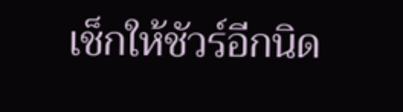เช็กให้ชัวร์อีกนิด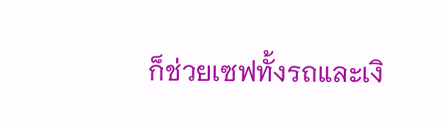ก็ช่วยเซฟทั้งรถและเงิ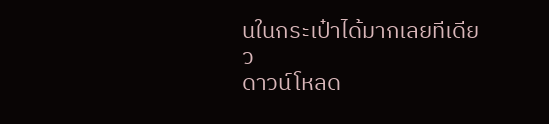นในกระเป๋าได้มากเลยทีเดียว
ดาวน์โหลด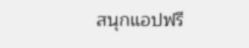สนุกแอปฟรี